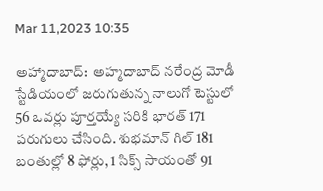Mar 11,2023 10:35

అహ్మాదాబాద్‌:  అహ్మదాబాద్‌ నరేంద్ర మోడీ స్టేడియంలో జరుగుతున్న నాలుగో టెస్టులో 56 ఒవర్లు పూర్తయ్యే సరికి భారత్‌ 171 పరుగులు చేసింది. శుభమాన్‌ గిల్‌ 181 బంతుల్లో 8 ఫోర్లు, 1 సిక్స్‌ సాయంతో 91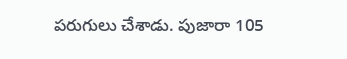పరుగులు చేశాడు. పుజారా 105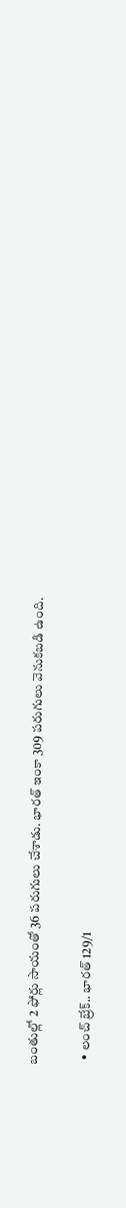బంతుల్లో 2 ఫోర్లు సాయంతో 36 పరుగులు చేశాడు. భారత్‌ ఇంకా 309 పరుగులు వెనుకబడి ఉంది.

  • లంచ్‌ బ్రేక్‌.. భారత్‌ 129/1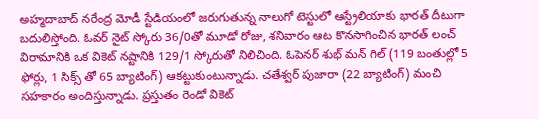అహ్మదాబాద్‌ నరేంద్ర మోడీ స్టేడియంలో జరుగుతున్న నాలుగో టెస్టులో ఆస్ట్రేలియాకు భారత్‌ దీటుగా బదులిస్తోంది. ఓవర్‌ నైట్‌ స్కోరు 36/0తో మూడో రోజు, శనివారం ఆట కొనసాగించిన భారత్‌ లంచ్‌ విరామానికి ఒక వికెట్‌ నష్టానికి 129/1 స్కోరుతో నిలిచింది. ఓపెనర్‌ శుభ్‌ మన్‌ గిల్‌ (119 బంతుల్లో 5 ఫోర్లు, 1 సిక్స్‌ తో 65 బ్యాటింగ్‌) ఆకట్టుకుంటున్నాడు. చతేశ్వర్‌ పుజారా (22 బ్యాటింగ్‌) మంచి సహకారం అందిస్తున్నాడు. ప్రస్తుతం రెండో వికెట్‌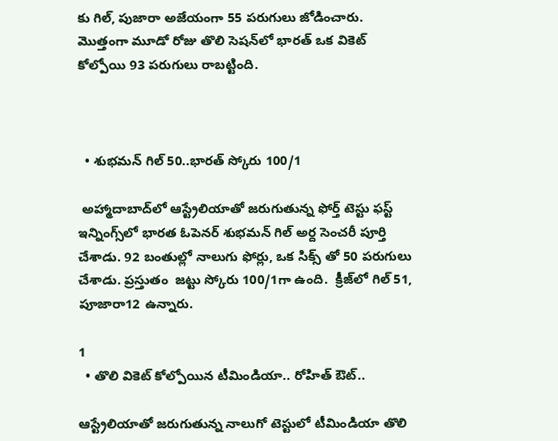కు గిల్‌, పుజారా అజేయంగా 55 పరుగులు జోడించారు. మొత్తంగా మూడో రోజు తొలి సెషన్‌లో భారత్‌ ఒక వికెట్‌ కోల్పోయి 93 పరుగులు రాబట్టింది.



  • శుభమన్ గిల్ 50..భారత్ స్కోరు 100/1

 అహ్మాదాబాద్‌లో ఆస్ట్రేలియాతో జ‌రుగుతున్న ఫోర్త్ టెస్టు ఫ‌స్ట్ ఇన్నింగ్స్‌లో భారత ఓపెనర్ శుభమన్ గిల్ అర్ద సెంచరీ పూర్తి చేశాడు. 92 బంతుల్లో నాలుగు ఫోర్లు, ఒక సిక్స్ తో 50 పరుగులు చేశాడు. ప్ర‌స్తుతం  జట్టు స్కోరు 100/1గా ఉంది.  క్రీజ్‌లో గిల్‌ 51, పూజారా12 ఉన్నారు.

1
  • తొలి వికెట్‌ కోల్పోయిన టీమిండియా.. రోహిత్‌ ఔట్‌..

ఆస్ట్రేలియాతో జరుగుతున్న నాలుగో టెస్టులో టీమిండియా తొలి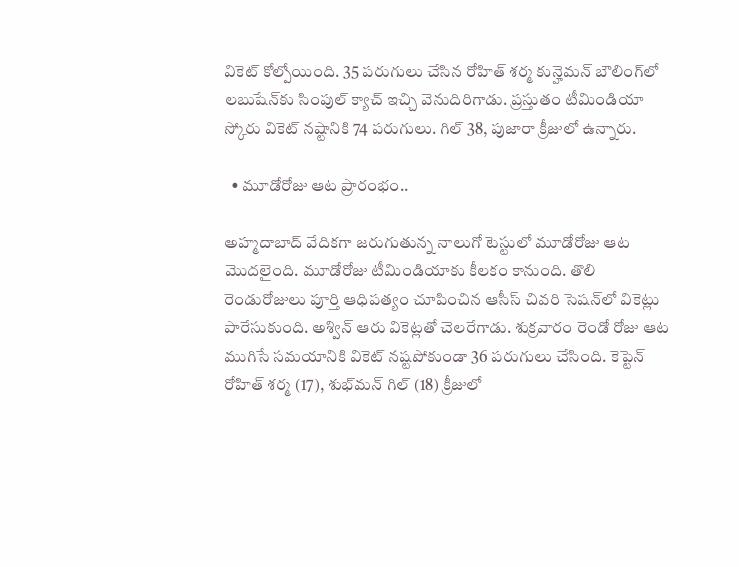వికెట్‌ కోల్పోయింది. 35 పరుగులు చేసిన రోహిత్‌ శర్మ కున్హెమన్‌ బౌలింగ్‌లో లబుషేన్‌కు సింపుల్‌ క్యాచ్‌ ఇచ్చి వెనుదిరిగాడు. ప్రస్తుతం టీమిండియా స్కోరు వికెట్‌ నష్టానికి 74 పరుగులు. గిల్‌ 38, పుజారా క్రీజులో ఉన్నారు.

  • మూడోరోజు ఆట ప్రారంభం..

అహ్మదాబాద్‌ వేదికగా జరుగుతున్న నాలుగో టెస్టులో మూడోరోజు ఆట మొదలైంది. మూడోరోజు టీమిండియాకు కీలకం కానుంది. తొలి రెండురోజులు పూర్తి ఆధిపత్యం చూపించిన ఆసీస్‌ చివరి సెషన్‌లో వికెట్లు పారేసుకుంది. అశ్విన్‌ ఆరు వికెట్లతో చెలరేగాడు. శుక్రవారం రెండో రోజు ఆట ముగిసే సమయానికి వికెట్‌ నష్టపోకుండా 36 పరుగులు చేసింది. కెప్టెన్‌ రోహిత్‌ శర్మ (17), శుభ్‌మన్‌ గిల్‌ (18) క్రీజులో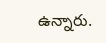ఉన్నారు.